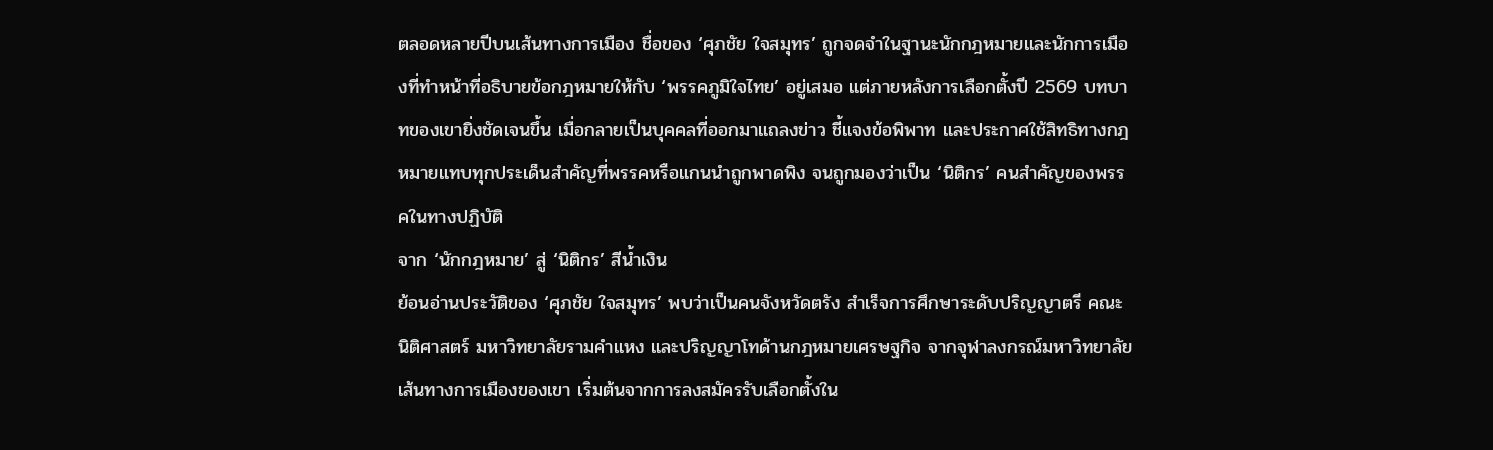ตลอดหลายปีบนเส้นทางการเมือง ชื่อของ ‘ศุภชัย ใจสมุทร’ ถูกจดจำในฐานะนักกฎหมายและนักการเมืองที่ทำหน้าที่อธิบายข้อกฎหมายให้กับ ‘พรรคภูมิใจไทย’ อยู่เสมอ แต่ภายหลังการเลือกตั้งปี 2569 บทบาทของเขายิ่งชัดเจนขึ้น เมื่อกลายเป็นบุคคลที่ออกมาแถลงข่าว ชี้แจงข้อพิพาท และประกาศใช้สิทธิทางกฎหมายแทบทุกประเด็นสำคัญที่พรรคหรือแกนนำถูกพาดพิง จนถูกมองว่าเป็น ‘นิติกร’ คนสำคัญของพรรคในทางปฏิบัติ
จาก ‘นักกฎหมาย’ สู่ ‘นิติกร’ สีน้ำเงิน
ย้อนอ่านประวัติของ ‘ศุภชัย ใจสมุทร’ พบว่าเป็นคนจังหวัดตรัง สำเร็จการศึกษาระดับปริญญาตรี คณะนิติศาสตร์ มหาวิทยาลัยรามคำแหง และปริญญาโทด้านกฎหมายเศรษฐกิจ จากจุฬาลงกรณ์มหาวิทยาลัย
เส้นทางการเมืองของเขา เริ่มต้นจากการลงสมัครรับเลือกตั้งใน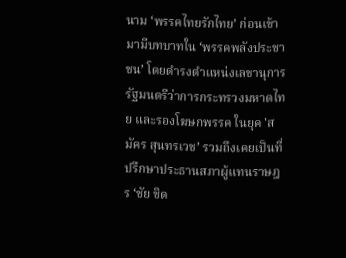นาม ‘พรรคไทยรักไทย’ ก่อนเข้ามามีบทบาทใน ‘พรรคพลังประชาชน’ โดยดำรงตำแหน่งเลขานุการรัฐมนตรีว่าการกระทรวงมหาดไทย และรองโฆษกพรรค ในยุค 'สมัคร สุนทรเวช’ รวมถึงเคยเป็นที่ปรึกษาประธานสภาผู้แทนราษฎร ‘ชัย ชิด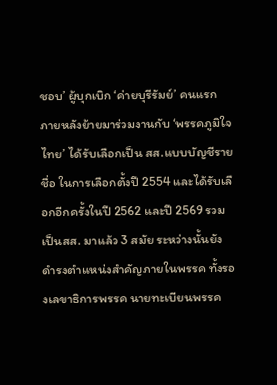ชอบ’ ผู้บุกเบิก ‘ค่ายบุรีรัมย์’ คนแรก
ภายหลังย้ายมาร่วมงานกับ ‘พรรคภูมิใจไทย’ ได้รับเลือกเป็น สส.แบบบัญชีรายชื่อ ในการเลือกตั้งปี 2554 และได้รับเลือกอีกครั้งในปี 2562 และปี 2569 รวมเป็นสส. มาแล้ว 3 สมัย ระหว่างนั้นยังดำรงตำแหน่งสำคัญภายในพรรค ทั้งรองเลขาธิการพรรค นายทะเบียนพรรค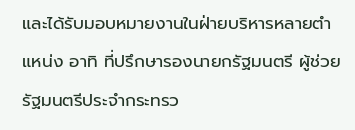และได้รับมอบหมายงานในฝ่ายบริหารหลายตำแหน่ง อาทิ ที่ปรึกษารองนายกรัฐมนตรี ผู้ช่วยรัฐมนตรีประจำกระทรว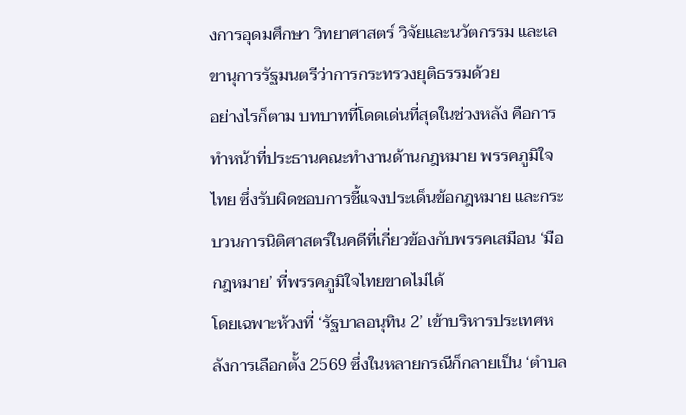งการอุดมศึกษา วิทยาศาสตร์ วิจัยและนวัตกรรม และเลขานุการรัฐมนตรีว่าการกระทรวงยุติธรรมด้วย
อย่างไรก็ตาม บทบาทที่โดดเด่นที่สุดในช่วงหลัง คือการทำหน้าที่ประธานคณะทำงานด้านกฎหมาย พรรคภูมิใจไทย ซึ่งรับผิดชอบการชี้แจงประเด็นข้อกฎหมาย และกระบวนการนิติศาสตร์ในคดีที่เกี่ยวข้องกับพรรคเสมือน ‘มือกฎหมาย’ ที่พรรคภูมิใจไทยขาดไม่ได้
โดยเฉพาะห้วงที่ ‘รัฐบาลอนุทิน 2’ เข้าบริหารประเทศหลังการเลือกตั้ง 2569 ซึ่งในหลายกรณีก็กลายเป็น ‘ตำบล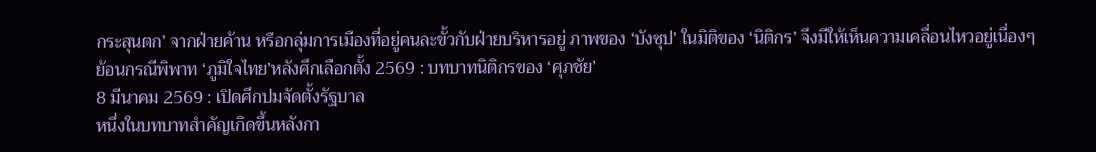กระสุนตก’ จากฝ่ายค้าน หรือกลุ่มการเมืองที่อยู่คนละขั้วกับฝ่ายบริหารอยู่ ภาพของ ‘บังซุป’ ในมิติของ ‘นิติกร’ จึงมีให้เห็นความเคลื่อนไหวอยู่เนื่องๆ
ย้อนกรณีพิพาท ‘ภูมิใจไทย’หลังศึกเลือกตั้ง 2569 : บทบาทนิติกรของ ‘ศุภชัย’
8 มีนาคม 2569 : เปิดศึกปมจัดตั้งรัฐบาล
หนึ่งในบทบาทสำคัญเกิดขึ้นหลังกา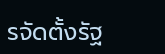รจัดตั้งรัฐ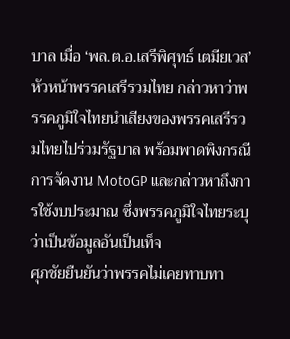บาล เมื่อ ‘พล.ต.อ.เสรีพิศุทธ์ เตมียเวส’ หัวหน้าพรรคเสรีรวมไทย กล่าวหาว่าพรรคภูมิใจไทยนำเสียงของพรรคเสรีรวมไทยไปร่วมรัฐบาล พร้อมพาดพิงกรณีการจัดงาน MotoGP และกล่าวหาถึงการใช้งบประมาณ ซึ่งพรรคภูมิใจไทยระบุว่าเป็นข้อมูลอันเป็นเท็จ
ศุภชัยยืนยันว่าพรรคไม่เคยทาบทา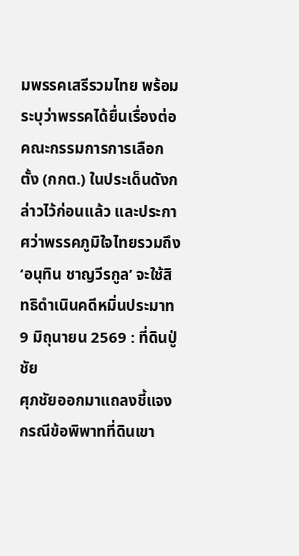มพรรคเสรีรวมไทย พร้อมระบุว่าพรรคได้ยื่นเรื่องต่อคณะกรรมการการเลือกตั้ง (กกต.) ในประเด็นดังกล่าวไว้ก่อนแล้ว และประกาศว่าพรรคภูมิใจไทยรวมถึง ‘อนุทิน ชาญวีรกูล’ จะใช้สิทธิดำเนินคดีหมิ่นประมาท
9 มิถุนายน 2569 : ที่ดินปู่ชัย
ศุภชัยออกมาแถลงชี้แจงกรณีข้อพิพาทที่ดินเขา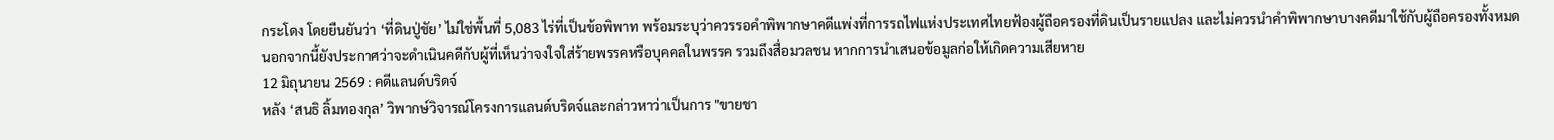กระโดง โดยยืนยันว่า ‘ที่ดินปู่ชัย’ ไม่ใช่พื้นที่ 5,083 ไร่ที่เป็นข้อพิพาท พร้อมระบุว่าควรรอคำพิพากษาคดีแพ่งที่การรถไฟแห่งประเทศไทยฟ้องผู้ถือครองที่ดินเป็นรายแปลง และไม่ควรนำคำพิพากษาบางคดีมาใช้กับผู้ถือครองทั้งหมด
นอกจากนี้ยังประกาศว่าจะดำเนินคดีกับผู้ที่เห็นว่าจงใจใส่ร้ายพรรคหรือบุคคลในพรรค รวมถึงสื่อมวลชน หากการนำเสนอข้อมูลก่อให้เกิดความเสียหาย
12 มิถุนายน 2569 : คดีแลนด์บริดจ์
หลัง ‘สนธิ ลิ้มทองกุล’ วิพากษ์วิจารณ์โครงการแลนด์บริดจ์และกล่าวหาว่าเป็นการ "ขายชา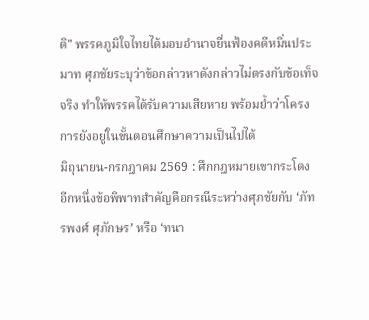ติ" พรรคภูมิใจไทยได้มอบอำนาจยื่นฟ้องคดีหมิ่นประมาท ศุภชัยระบุว่าข้อกล่าวหาดังกล่าวไม่ตรงกับข้อเท็จจริง ทำให้พรรคได้รับความเสียหาย พร้อมย้ำว่าโครงการยังอยู่ในขั้นตอนศึกษาความเป็นไปได้
มิถุนายน-กรกฎาคม 2569 : ศึกกฎหมายเขากระโดง
อีกหนึ่งข้อพิพาทสำคัญคือกรณีระหว่างศุภชัยกับ ‘ภัทรพงศ์ ศุภักษร’ หรือ ‘ทนา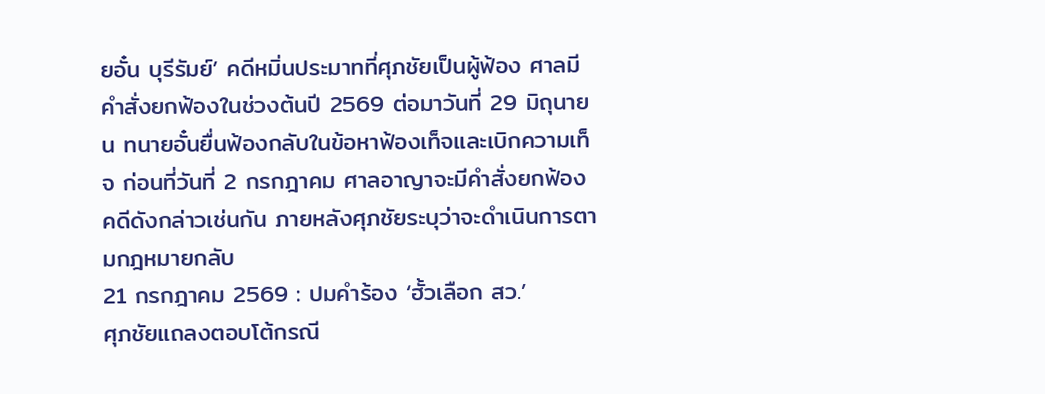ยอั๋น บุรีรัมย์’ คดีหมิ่นประมาทที่ศุภชัยเป็นผู้ฟ้อง ศาลมีคำสั่งยกฟ้องในช่วงต้นปี 2569 ต่อมาวันที่ 29 มิถุนายน ทนายอั๋นยื่นฟ้องกลับในข้อหาฟ้องเท็จและเบิกความเท็จ ก่อนที่วันที่ 2 กรกฎาคม ศาลอาญาจะมีคำสั่งยกฟ้องคดีดังกล่าวเช่นกัน ภายหลังศุภชัยระบุว่าจะดำเนินการตามกฎหมายกลับ
21 กรกฎาคม 2569 : ปมคำร้อง ‘ฮั้วเลือก สว.’
ศุภชัยแถลงตอบโต้กรณี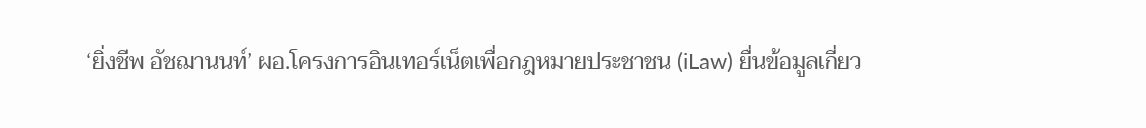‘ยิ่งชีพ อัชฌานนท์’ ผอ.โครงการอินเทอร์เน็ตเพื่อกฎหมายประชาชน (iLaw) ยื่นข้อมูลเกี่ยว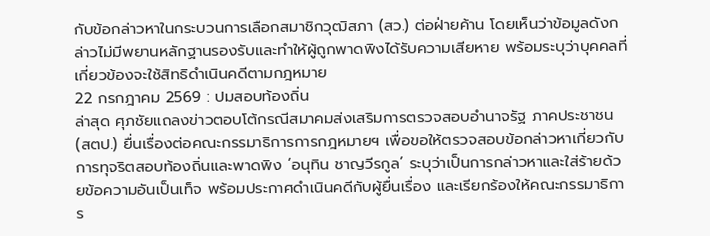กับข้อกล่าวหาในกระบวนการเลือกสมาชิกวุฒิสภา (สว.) ต่อฝ่ายค้าน โดยเห็นว่าข้อมูลดังกล่าวไม่มีพยานหลักฐานรองรับและทำให้ผู้ถูกพาดพิงได้รับความเสียหาย พร้อมระบุว่าบุคคลที่เกี่ยวข้องจะใช้สิทธิดำเนินคดีตามกฎหมาย
22 กรกฎาคม 2569 : ปมสอบท้องถิ่น
ล่าสุด ศุภชัยแถลงข่าวตอบโต้กรณีสมาคมส่งเสริมการตรวจสอบอำนาจรัฐ ภาคประชาชน (สตป.) ยื่นเรื่องต่อคณะกรรมาธิการการกฎหมายฯ เพื่อขอให้ตรวจสอบข้อกล่าวหาเกี่ยวกับการทุจริตสอบท้องถิ่นและพาดพิง ‘อนุทิน ชาญวีรกูล’ ระบุว่าเป็นการกล่าวหาและใส่ร้ายด้วยข้อความอันเป็นเท็จ พร้อมประกาศดำเนินคดีกับผู้ยื่นเรื่อง และเรียกร้องให้คณะกรรมาธิการ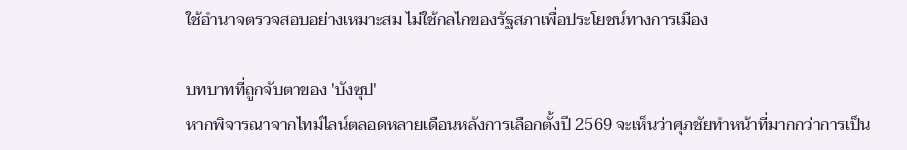ใช้อำนาจตรวจสอบอย่างเหมาะสม ไม่ใช้กลไกของรัฐสภาเพื่อประโยชน์ทางการเมือง

บทบาทที่ถูกจับตาของ 'บังซุป'
หากพิจารณาจากไทม์ไลน์ตลอดหลายเดือนหลังการเลือกตั้งปี 2569 จะเห็นว่าศุภชัยทำหน้าที่มากกว่าการเป็น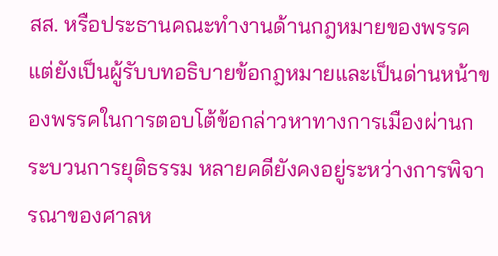สส. หรือประธานคณะทำงานด้านกฎหมายของพรรค แต่ยังเป็นผู้รับบทอธิบายข้อกฎหมายและเป็นด่านหน้าของพรรคในการตอบโต้ข้อกล่าวหาทางการเมืองผ่านกระบวนการยุติธรรม หลายคดียังคงอยู่ระหว่างการพิจารณาของศาลห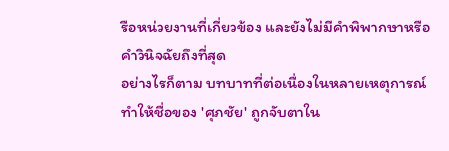รือหน่วยงานที่เกี่ยวข้อง และยังไม่มีคำพิพากษาหรือคำวินิจฉัยถึงที่สุด
อย่างไรก็ตาม บทบาทที่ต่อเนื่องในหลายเหตุการณ์ ทำให้ชื่อของ 'ศุภชัย' ถูกจับตาใน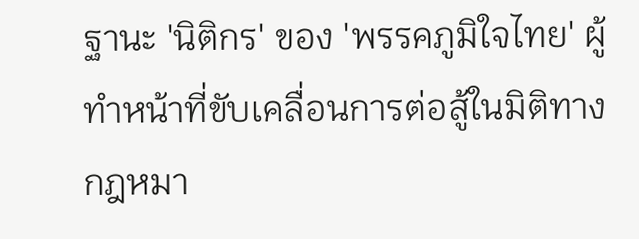ฐานะ 'นิติกร' ของ 'พรรคภูมิใจไทย' ผู้ทำหน้าที่ขับเคลื่อนการต่อสู้ในมิติทางกฎหมา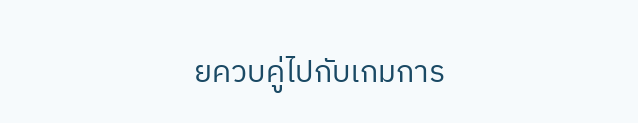ยควบคู่ไปกับเกมการ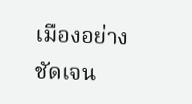เมืองอย่างชัดเจน